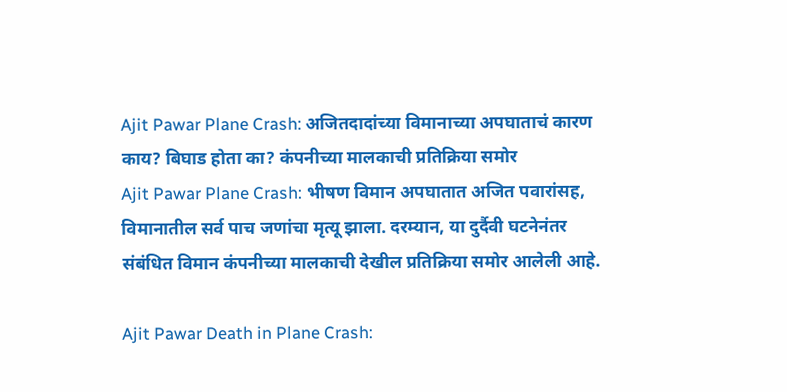Ajit Pawar Plane Crash: अजितदादांच्या विमानाच्या अपघाताचं कारण काय? बिघाड होता का? कंपनीच्या मालकाची प्रतिक्रिया समोर
Ajit Pawar Plane Crash: भीषण विमान अपघातात अजित पवारांसह, विमानातील सर्व पाच जणांचा मृत्यू झाला. दरम्यान, या दुर्दैवी घटनेनंतर संबंधित विमान कंपनीच्या मालकाची देखील प्रतिक्रिया समोर आलेली आहे.

Ajit Pawar Death in Plane Crash: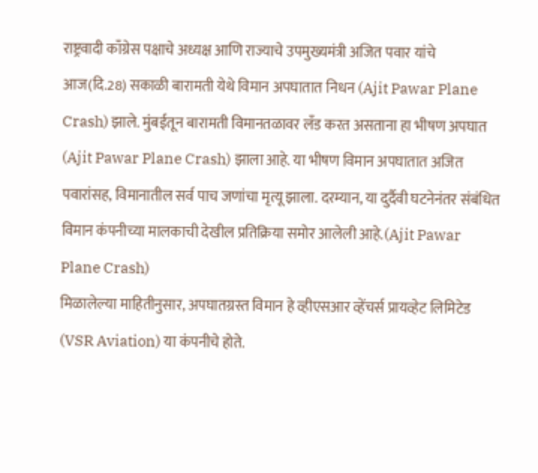राष्ट्रवादी काँग्रेस पक्षाचे अध्यक्ष आणि राज्याचे उपमुख्यमंत्री अजित पवार यांचे आज(दि.28) सकाळी बारामती येथे विमान अपघातात निधन (Ajit Pawar Plane Crash) झाले. मुंबईतून बारामती विमानतळावर लँड करत असताना हा भीषण अपघात (Ajit Pawar Plane Crash) झाला आहे. या भीषण विमान अपघातात अजित पवारांसह, विमानातील सर्व पाच जणांचा मृत्यू झाला. दरम्यान, या दुर्दैवी घटनेनंतर संबंधित विमान कंपनीच्या मालकाची देखील प्रतिक्रिया समोर आलेली आहे.(Ajit Pawar Plane Crash)
मिळालेल्या माहितीनुसार, अपघातग्रस्त विमान हे व्हीएसआर व्हेंचर्स प्रायव्हेट लिमिटेड (VSR Aviation) या कंपनीचे होते.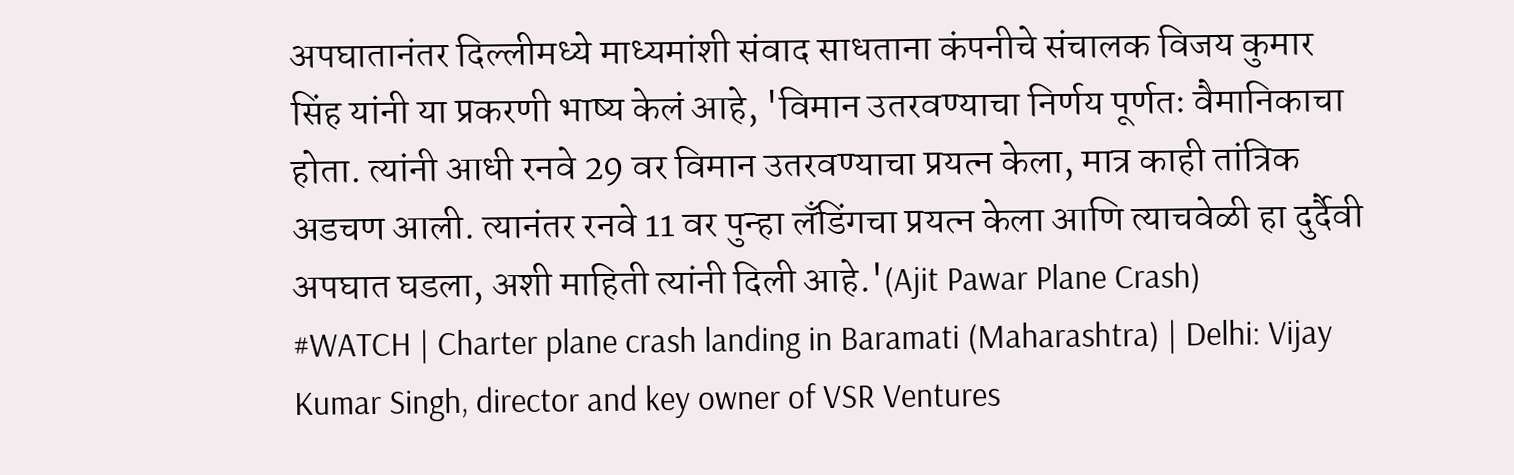अपघातानंतर दिल्लीमध्ये माध्यमांशी संवाद साधताना कंपनीचे संचालक विजय कुमार सिंह यांनी या प्रकरणी भाष्य केलं आहे, 'विमान उतरवण्याचा निर्णय पूर्णतः वैमानिकाचा होता. त्यांनी आधी रनवे 29 वर विमान उतरवण्याचा प्रयत्न केला, मात्र काही तांत्रिक अडचण आली. त्यानंतर रनवे 11 वर पुन्हा लँडिंगचा प्रयत्न केला आणि त्याचवेळी हा दुर्दैवी अपघात घडला, अशी माहिती त्यांनी दिली आहे.'(Ajit Pawar Plane Crash)
#WATCH | Charter plane crash landing in Baramati (Maharashtra) | Delhi: Vijay Kumar Singh, director and key owner of VSR Ventures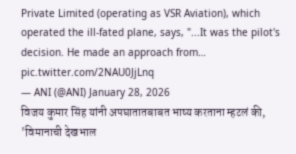Private Limited (operating as VSR Aviation), which operated the ill-fated plane, says, "...It was the pilot's decision. He made an approach from… pic.twitter.com/2NAU0JjLnq
— ANI (@ANI) January 28, 2026
विजय कुमार सिंह यांनी अपघातातबाबत भाष्य करताना म्हटलं की, 'विमानाची देखभाल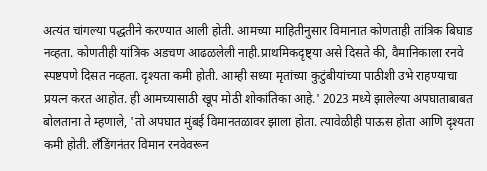अत्यंत चांगल्या पद्धतीने करण्यात आली होती. आमच्या माहितीनुसार विमानात कोणताही तांत्रिक बिघाड नव्हता. कोणतीही यांत्रिक अडचण आढळलेली नाही.प्राथमिकदृष्ट्या असे दिसते की, वैमानिकाला रनवे स्पष्टपणे दिसत नव्हता. दृश्यता कमी होती. आम्ही सध्या मृतांच्या कुटुंबीयांच्या पाठीशी उभे राहण्याचा प्रयत्न करत आहोत. ही आमच्यासाठी खूप मोठी शोकांतिका आहे.' 2023 मध्ये झालेल्या अपघाताबाबत बोलताना ते म्हणाले, 'तो अपघात मुंबई विमानतळावर झाला होता. त्यावेळीही पाऊस होता आणि दृश्यता कमी होती. लँडिंगनंतर विमान रनवेवरून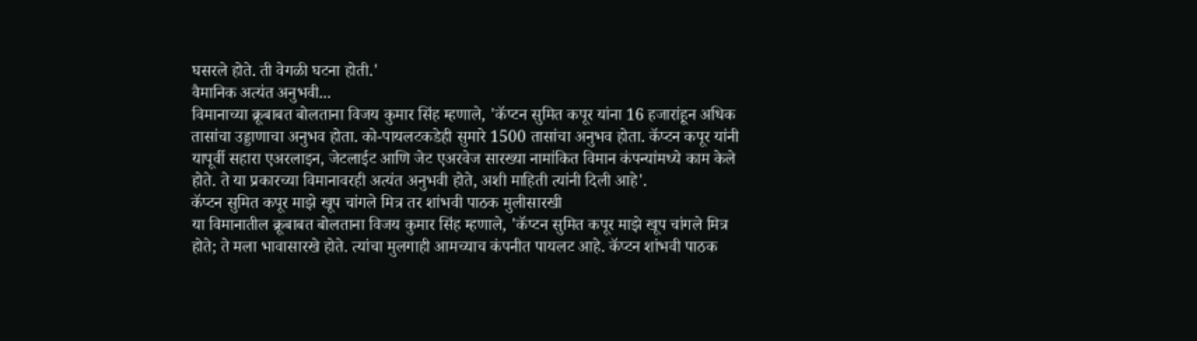घसरले होते. ती वेगळी घटना होती.'
वैमानिक अत्यंत अनुभवी...
विमानाच्या क्रूबाबत बोलताना विजय कुमार सिंह म्हणाले, 'कॅप्टन सुमित कपूर यांना 16 हजारांहून अधिक तासांचा उड्डाणाचा अनुभव होता. को-पायलटकडेही सुमारे 1500 तासांचा अनुभव होता. कॅप्टन कपूर यांनी यापूर्वी सहारा एअरलाइन, जेटलाईट आणि जेट एअरवेज सारख्या नामांकित विमान कंपन्यांमध्ये काम केले होते. ते या प्रकारच्या विमानावरही अत्यंत अनुभवी होते, अशी माहिती त्यांनी दिली आहे'.
कॅप्टन सुमित कपूर माझे खूप चांगले मित्र तर शांभवी पाठक मुलीसारखी
या विमानातील क्रूबाबत बोलताना विजय कुमार सिंह म्हणाले, 'कॅप्टन सुमित कपूर माझे खूप चांगले मित्र होते; ते मला भावासारखे होते. त्यांचा मुलगाही आमच्याच कंपनीत पायलट आहे. कॅप्टन शांभवी पाठक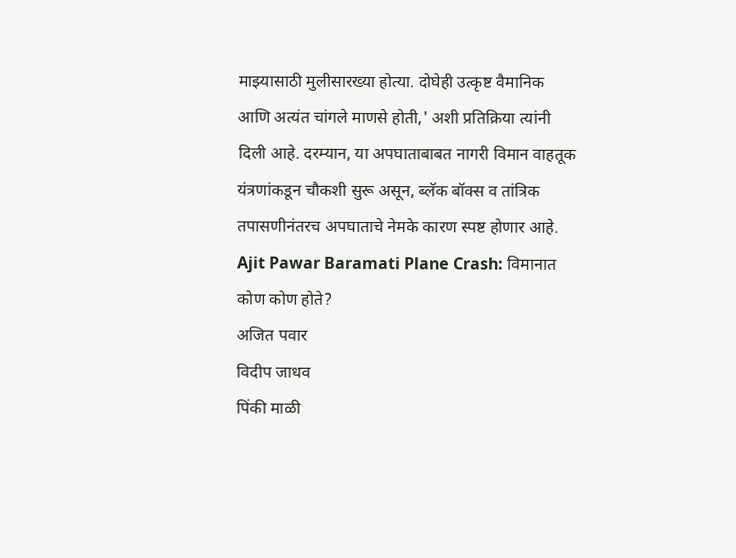माझ्यासाठी मुलीसारख्या होत्या. दोघेही उत्कृष्ट वैमानिक आणि अत्यंत चांगले माणसे होती,' अशी प्रतिक्रिया त्यांनी दिली आहे. दरम्यान, या अपघाताबाबत नागरी विमान वाहतूक यंत्रणांकडून चौकशी सुरू असून, ब्लॅक बॉक्स व तांत्रिक तपासणीनंतरच अपघाताचे नेमके कारण स्पष्ट होणार आहे.
Ajit Pawar Baramati Plane Crash: विमानात कोण कोण होते?
अजित पवार
विदीप जाधव
पिंकी माळी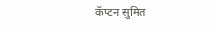कॅप्टन सुमित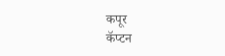कपूर
कॅप्टन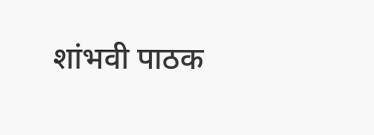शांभवी पाठक